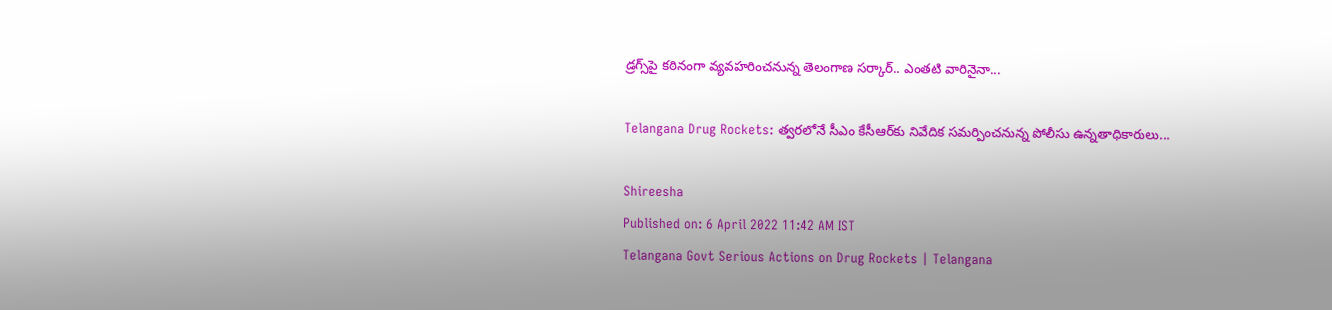డ్రగ్స్‌పై కఠినంగా వ్యవహరించనున్న తెలంగాణ సర్కార్.. ఎంతటి వారినైనా...

Telangana Drug Rockets: త్వరలోనే సీఎం కేసీఆర్‌కు నివేదిక సమర్పించనున్న పోలీసు ఉన్నతాధికారులు...

Shireesha
Published on: 6 April 2022 11:42 AM IST
Telangana Govt Serious Actions on Drug Rockets | Telangana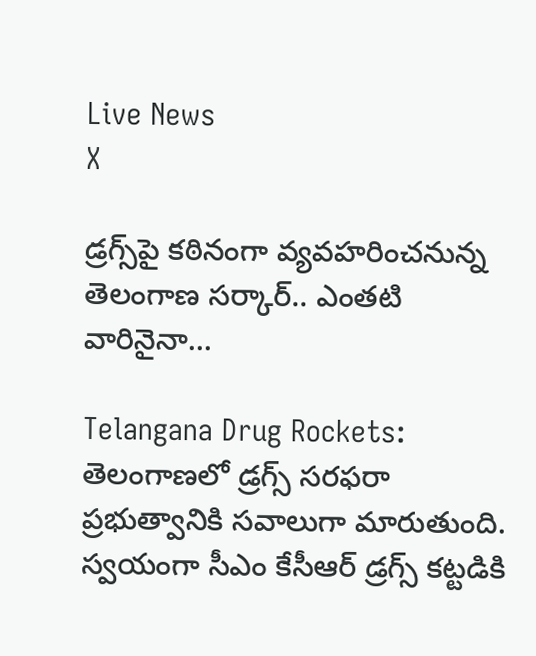Live News
X

డ్రగ్స్‌పై కఠినంగా వ్యవహరించనున్న తెలంగాణ సర్కార్.. ఎంతటి వారినైనా...

Telangana Drug Rockets: తెలంగాణలో డ్రగ్స్ సరఫరా ప్రభుత్వానికి సవాలుగా మారుతుంది. స్వయంగా సీఎం కేసీఆర్ డ్రగ్స్ కట్టడికి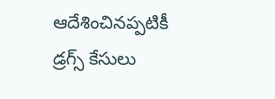ఆదేశించినప్పటికీ డ్రగ్స్ కేసులు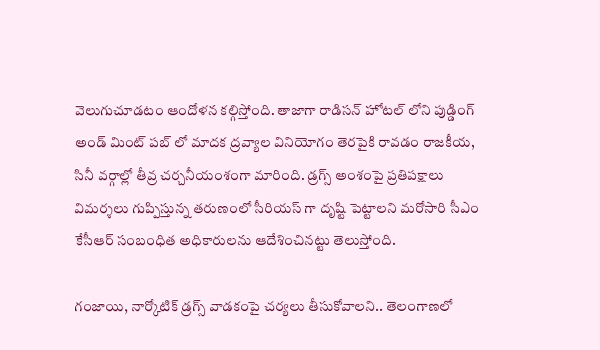వెలుగుచూడటం ఆందోళన కల్గిస్తోంది. తాజాగా రాడిసన్ హోటల్ లోని పుడ్డింగ్ అండ్ మింట్ పబ్ లో మాదక ద్రవ్యాల వినియోగం తెరపైకి రావడం రాజకీయ, సినీ వర్గాల్లో తీవ్ర చర్చనీయంశంగా మారింది. డ్రగ్స్ అంశంపై ప్రతిపక్షాలు విమర్శలు గుప్పిస్తున్న తరుణంలో సీరియస్ గా దృష్టి పెట్టాలని మరోసారి సీఎం కేసీఆర్ సంబంధిత అధికారులను ఆదేశించినట్టు తెలుస్తోంది.

గంజాయి, నార్కోటిక్ డ్రగ్స్ వాడకంపై చర్యలు తీసుకోవాలని.. తెలంగాణలో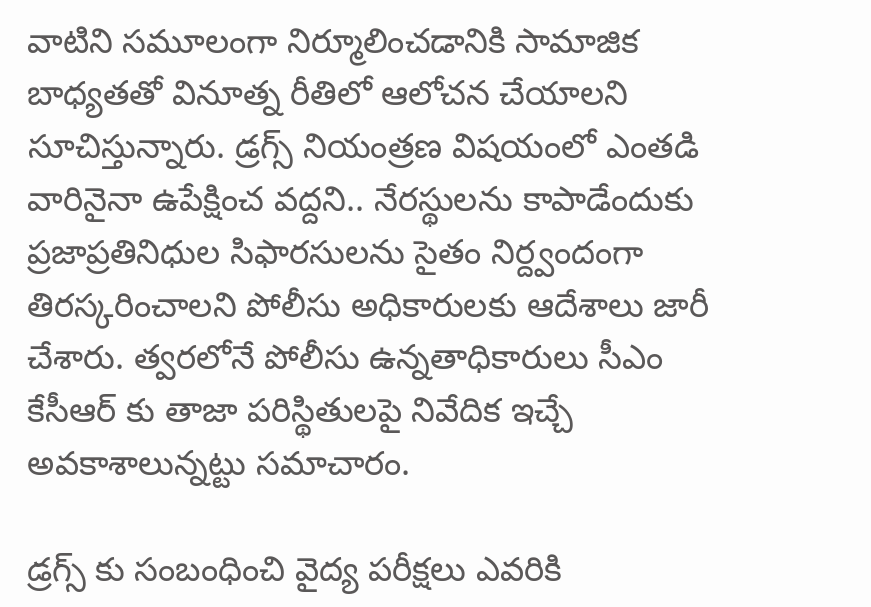వాటిని సమూలంగా నిర్మూలించడానికి సామాజిక బాధ్యతతో వినూత్న రీతిలో ఆలోచన చేయాలని సూచిస్తున్నారు. డ్రగ్స్ నియంత్రణ విషయంలో ఎంతడి వారినైనా ఉపేక్షించ వద్దని.. నేరస్థులను కాపాడేందుకు ప్రజాప్రతినిధుల సిఫారసులను సైతం నిర్ద్వందంగా తిరస్కరించాలని పోలీసు అధికారులకు ఆదేశాలు జారీ చేశారు. త్వరలోనే పోలీసు ఉన్నతాధికారులు సీఎం కేసీఆర్ కు తాజా పరిస్థితులపై నివేదిక ఇచ్చే అవకాశాలున్నట్టు సమాచారం.

డ్రగ్స్ కు సంబంధించి వైద్య పరీక్షలు ఎవరికి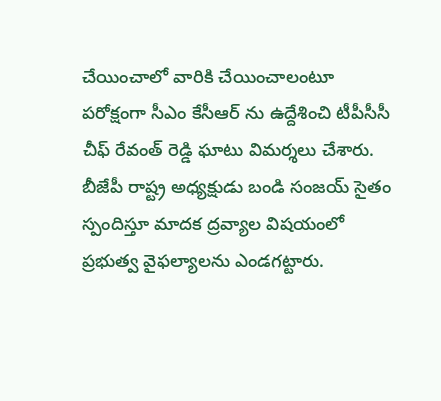చేయించాలో వారికి చేయించాలంటూ పరోక్షంగా సీఎం కేసీఆర్ ను ఉద్దేశించి టీపీసీసీ చీఫ్ రేవంత్ రెడ్డి ఘాటు విమర్శలు చేశారు. బీజేపీ రాష్ట్ర అధ్యక్షుడు బండి సంజయ్ సైతం స్పందిస్తూ మాదక ద్రవ్యాల విషయంలో ప్రభుత్వ వైఫల్యాలను ఎండగట్టారు.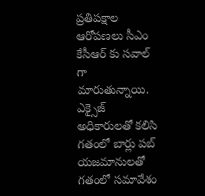ప్రతిపక్షాల ఆరోపణలు సీఎం కేసీఆర్ కు సవాల్ గా మారుతున్నాయి. ఎక్సైజ్ అధికారులతో కలిసి గతంలో బార్లు పబ్ యజమానులతో గతంలో సమావేశం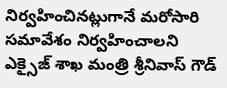నిర్వహించినట్లుగానే మరోసారి సమావేశం నిర్వహించాలని ఎక్సైజ్ శాఖ మంత్రి శ్రీనివాస్ గౌడ్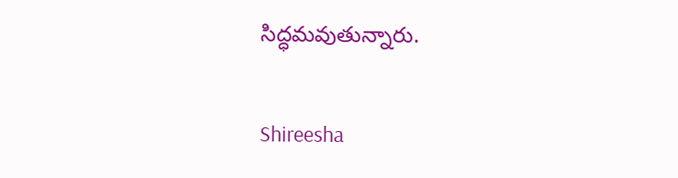సిద్ధమవుతున్నారు.

Shireesha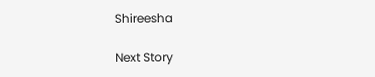Shireesha

Next Story